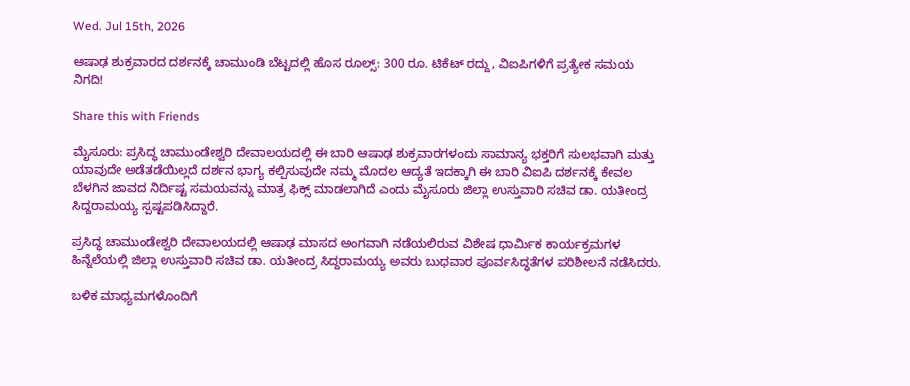Wed. Jul 15th, 2026

ಆಷಾಢ ಶುಕ್ರವಾರದ ದರ್ಶನಕ್ಕೆ ಚಾಮುಂಡಿ ಬೆಟ್ಟದಲ್ಲಿ ಹೊಸ ರೂಲ್ಸ್: 300 ರೂ. ಟಿಕೆಟ್ ರದ್ದು, ವಿಐಪಿಗಳಿಗೆ ಪ್ರತ್ಯೇಕ ಸಮಯ ನಿಗದಿ!

Share this with Friends

ಮೈಸೂರು: ಪ್ರಸಿದ್ಧ ಚಾಮುಂಡೇಶ್ವರಿ ದೇವಾಲಯದಲ್ಲಿ ಈ ಬಾರಿ ಆಷಾಢ ಶುಕ್ರವಾರಗಳಂದು ಸಾಮಾನ್ಯ ಭಕ್ತರಿಗೆ ಸುಲಭವಾಗಿ ಮತ್ತು ಯಾವುದೇ ಅಡೆತಡೆಯಿಲ್ಲದೆ ದರ್ಶನ ಭಾಗ್ಯ ಕಲ್ಪಿಸುವುದೇ ನಮ್ಮ ಮೊದಲ ಆದ್ಯತೆ ಇದಕ್ಕಾಗಿ ಈ ಬಾರಿ ವಿಐಪಿ ದರ್ಶನಕ್ಕೆ ಕೇವಲ ಬೆಳಗಿನ ಜಾವದ ನಿರ್ದಿಷ್ಟ ಸಮಯವನ್ನು ಮಾತ್ರ ಫಿಕ್ಸ್ ಮಾಡಲಾಗಿದೆ ಎಂದು ಮೈಸೂರು ಜಿಲ್ಲಾ ಉಸ್ತುವಾರಿ ಸಚಿವ ಡಾ. ಯತೀಂದ್ರ ಸಿದ್ದರಾಮಯ್ಯ ಸ್ಪಷ್ಟಪಡಿಸಿದ್ದಾರೆ.

ಪ್ರಸಿದ್ಧ ಚಾಮುಂಡೇಶ್ವರಿ ದೇವಾಲಯದಲ್ಲಿ ಆಷಾಢ ಮಾಸದ ಅಂಗವಾಗಿ ನಡೆಯಲಿರುವ ವಿಶೇಷ ಧಾರ್ಮಿಕ ಕಾರ್ಯಕ್ರಮಗಳ ಹಿನ್ನೆಲೆಯಲ್ಲಿ ಜಿಲ್ಲಾ ಉಸ್ತುವಾರಿ ಸಚಿವ ಡಾ. ಯತೀಂದ್ರ ಸಿದ್ದರಾಮಯ್ಯ ಅವರು ಬುಧವಾರ ಪೂರ್ವಸಿದ್ಧತೆಗಳ ಪರಿಶೀಲನೆ ನಡೆಸಿದರು.

ಬಳಿಕ ಮಾಧ್ಯಮಗಳೊಂದಿಗೆ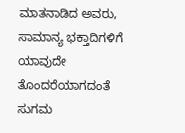ಮಾತನಾಡಿದ ಅವರು, ಸಾಮಾನ್ಯ ಭಕ್ತಾದಿಗಳಿಗೆ ಯಾವುದೇ ತೊಂದರೆಯಾಗದಂತೆ ಸುಗಮ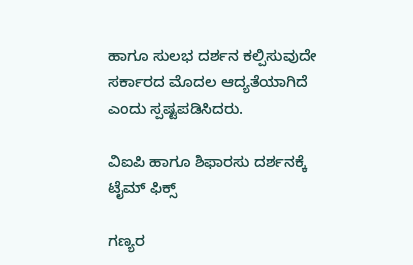ಹಾಗೂ ಸುಲಭ ದರ್ಶನ ಕಲ್ಪಿಸುವುದೇ ಸರ್ಕಾರದ ಮೊದಲ ಆದ್ಯತೆಯಾಗಿದೆ ಎಂದು ಸ್ಪಷ್ಟಪಡಿಸಿದರು.

ವಿಐಪಿ ಹಾಗೂ ಶಿಫಾರಸು ದರ್ಶನಕ್ಕೆ ಟೈಮ್ ಫಿಕ್ಸ್

ಗಣ್ಯರ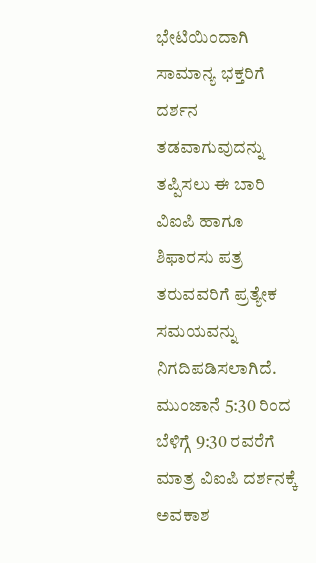ಭೇಟಿಯಿಂದಾಗಿ ಸಾಮಾನ್ಯ ಭಕ್ತರಿಗೆ ದರ್ಶನ ತಡವಾಗುವುದನ್ನು ತಪ್ಪಿಸಲು ಈ ಬಾರಿ ವಿಐಪಿ ಹಾಗೂ ಶಿಫಾರಸು ಪತ್ರ ತರುವವರಿಗೆ ಪ್ರತ್ಯೇಕ ಸಮಯವನ್ನು ನಿಗದಿಪಡಿಸಲಾಗಿದೆ. ಮುಂಜಾನೆ 5:30 ರಿಂದ ಬೆಳಿಗ್ಗೆ 9:30 ರವರೆಗೆ ಮಾತ್ರ ವಿಐಪಿ ದರ್ಶನಕ್ಕೆ ಅವಕಾಶ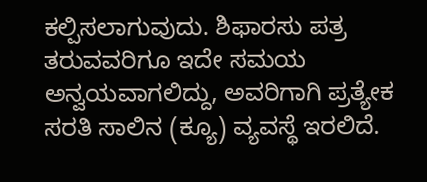ಕಲ್ಪಿಸಲಾಗುವುದು. ಶಿಫಾರಸು ಪತ್ರ ತರುವವರಿಗೂ ಇದೇ ಸಮಯ ಅನ್ವಯವಾಗಲಿದ್ದು, ಅವರಿಗಾಗಿ ಪ್ರತ್ಯೇಕ ಸರತಿ ಸಾಲಿನ (ಕ್ಯೂ) ವ್ಯವಸ್ಥೆ ಇರಲಿದೆ.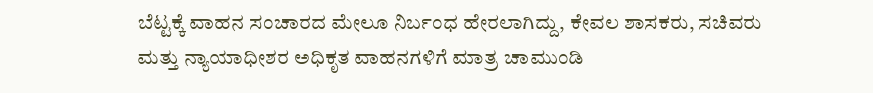ಬೆಟ್ಟಕ್ಕೆ ವಾಹನ ಸಂಚಾರದ ಮೇಲೂ ನಿರ್ಬಂಧ ಹೇರಲಾಗಿದ್ದು, ಕೇವಲ ಶಾಸಕರು, ಸಚಿವರು ಮತ್ತು ನ್ಯಾಯಾಧೀಶರ ಅಧಿಕೃತ ವಾಹನಗಳಿಗೆ ಮಾತ್ರ ಚಾಮುಂಡಿ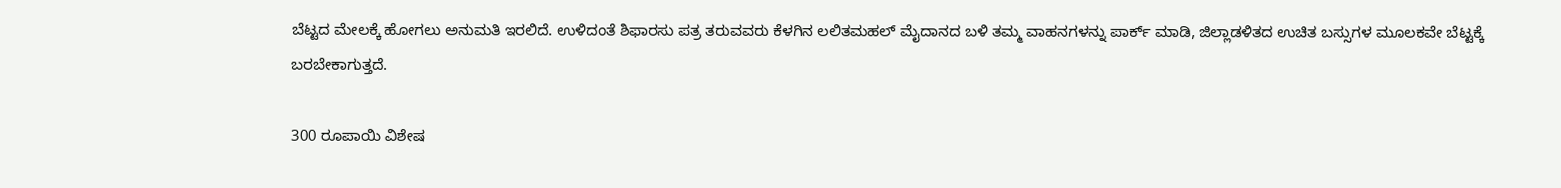ಬೆಟ್ಟದ ಮೇಲಕ್ಕೆ ಹೋಗಲು ಅನುಮತಿ ಇರಲಿದೆ. ಉಳಿದಂತೆ ಶಿಫಾರಸು ಪತ್ರ ತರುವವರು ಕೆಳಗಿನ ಲಲಿತಮಹಲ್ ಮೈದಾನದ ಬಳಿ ತಮ್ಮ ವಾಹನಗಳನ್ನು ಪಾರ್ಕ್ ಮಾಡಿ, ಜಿಲ್ಲಾಡಳಿತದ ಉಚಿತ ಬಸ್ಸುಗಳ ಮೂಲಕವೇ ಬೆಟ್ಟಕ್ಕೆ ಬರಬೇಕಾಗುತ್ತದೆ.

300 ರೂಪಾಯಿ ವಿಶೇಷ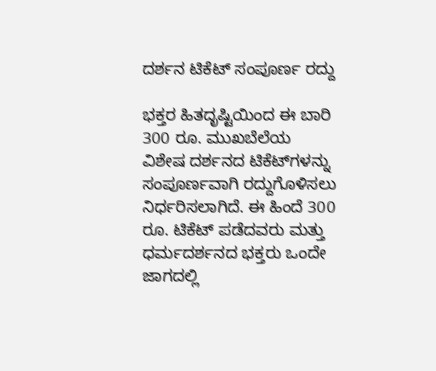ದರ್ಶನ ಟಿಕೆಟ್ ಸಂಪೂರ್ಣ ರದ್ದು

ಭಕ್ತರ ಹಿತದೃಷ್ಟಿಯಿಂದ ಈ ಬಾರಿ 300 ರೂ. ಮುಖಬೆಲೆಯ ವಿಶೇಷ ದರ್ಶನದ ಟಿಕೆಟ್‌ಗಳನ್ನು ಸಂಪೂರ್ಣವಾಗಿ ರದ್ದುಗೊಳಿಸಲು ನಿರ್ಧರಿಸಲಾಗಿದೆ. ಈ ಹಿಂದೆ 300 ರೂ. ಟಿಕೆಟ್ ಪಡೆದವರು ಮತ್ತು ಧರ್ಮದರ್ಶನದ ಭಕ್ತರು ಒಂದೇ ಜಾಗದಲ್ಲಿ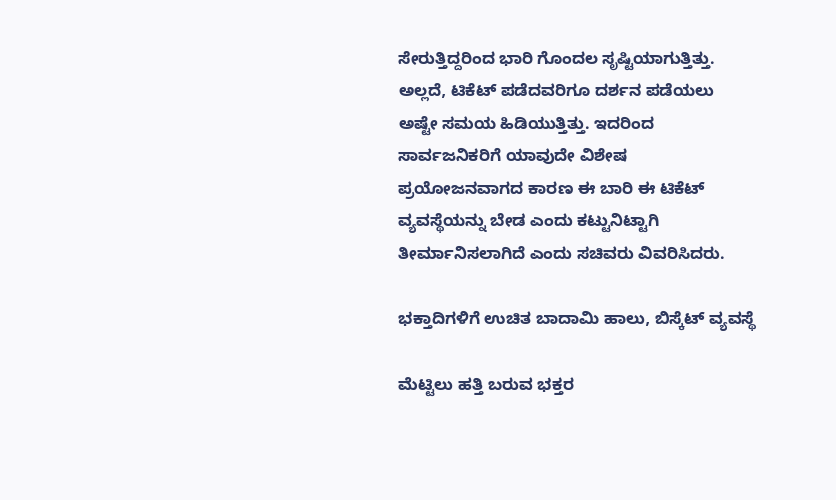ಸೇರುತ್ತಿದ್ದರಿಂದ ಭಾರಿ ಗೊಂದಲ ಸೃಷ್ಟಿಯಾಗುತ್ತಿತ್ತು. ಅಲ್ಲದೆ, ಟಿಕೆಟ್ ಪಡೆದವರಿಗೂ ದರ್ಶನ ಪಡೆಯಲು ಅಷ್ಟೇ ಸಮಯ ಹಿಡಿಯುತ್ತಿತ್ತು. ಇದರಿಂದ ಸಾರ್ವಜನಿಕರಿಗೆ ಯಾವುದೇ ವಿಶೇಷ ಪ್ರಯೋಜನವಾಗದ ಕಾರಣ ಈ ಬಾರಿ ಈ ಟಿಕೆಟ್ ವ್ಯವಸ್ಥೆಯನ್ನು ಬೇಡ ಎಂದು ಕಟ್ಟುನಿಟ್ಟಾಗಿ ತೀರ್ಮಾನಿಸಲಾಗಿದೆ ಎಂದು ಸಚಿವರು ವಿವರಿಸಿದರು.

ಭಕ್ತಾದಿಗಳಿಗೆ ಉಚಿತ ಬಾದಾಮಿ ಹಾಲು, ಬಿಸ್ಕೆಟ್ ವ್ಯವಸ್ಥೆ

ಮೆಟ್ಟಿಲು ಹತ್ತಿ ಬರುವ ಭಕ್ತರ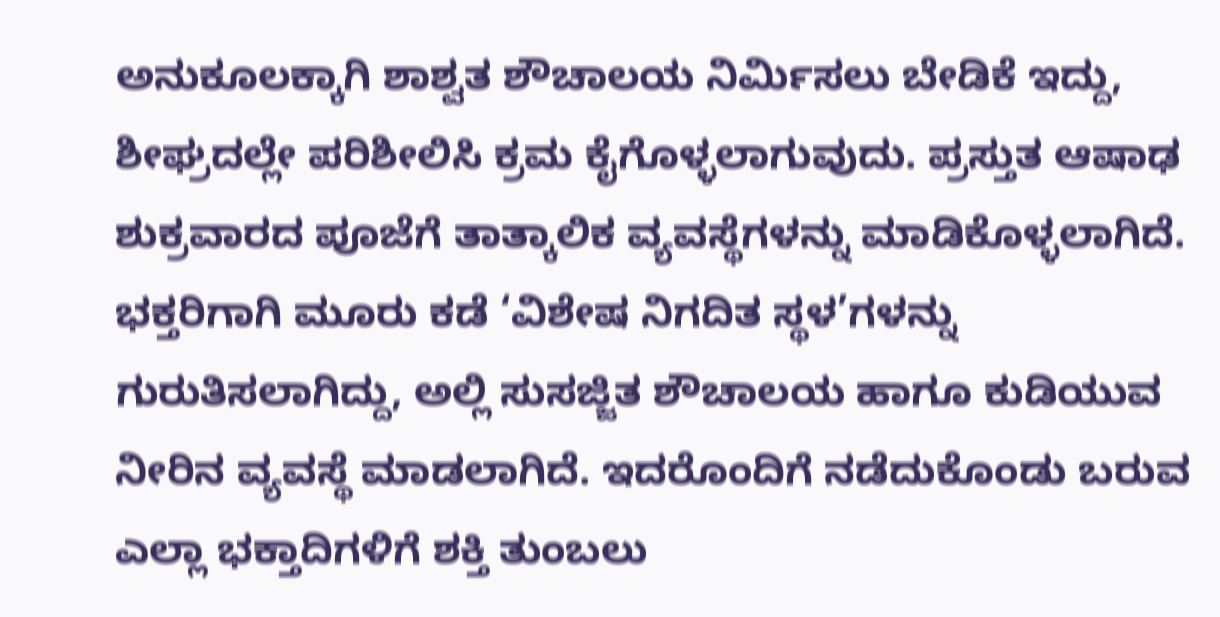ಅನುಕೂಲಕ್ಕಾಗಿ ಶಾಶ್ವತ ಶೌಚಾಲಯ ನಿರ್ಮಿಸಲು ಬೇಡಿಕೆ ಇದ್ದು, ಶೀಘ್ರದಲ್ಲೇ ಪರಿಶೀಲಿಸಿ ಕ್ರಮ ಕೈಗೊಳ್ಳಲಾಗುವುದು. ಪ್ರಸ್ತುತ ಆಷಾಢ ಶುಕ್ರವಾರದ ಪೂಜೆಗೆ ತಾತ್ಕಾಲಿಕ ವ್ಯವಸ್ಥೆಗಳನ್ನು ಮಾಡಿಕೊಳ್ಳಲಾಗಿದೆ. ಭಕ್ತರಿಗಾಗಿ ಮೂರು ಕಡೆ ‘ವಿಶೇಷ ನಿಗದಿತ ಸ್ಥಳ’ಗಳನ್ನು ಗುರುತಿಸಲಾಗಿದ್ದು, ಅಲ್ಲಿ ಸುಸಜ್ಜಿತ ಶೌಚಾಲಯ ಹಾಗೂ ಕುಡಿಯುವ ನೀರಿನ ವ್ಯವಸ್ಥೆ ಮಾಡಲಾಗಿದೆ. ಇದರೊಂದಿಗೆ ನಡೆದುಕೊಂಡು ಬರುವ ಎಲ್ಲಾ ಭಕ್ತಾದಿಗಳಿಗೆ ಶಕ್ತಿ ತುಂಬಲು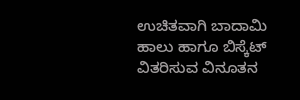ಉಚಿತವಾಗಿ ಬಾದಾಮಿ ಹಾಲು ಹಾಗೂ ಬಿಸ್ಕೆಟ್ ವಿತರಿಸುವ ವಿನೂತನ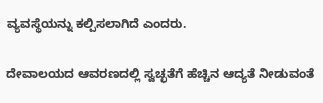ವ್ಯವಸ್ಥೆಯನ್ನು ಕಲ್ಪಿಸಲಾಗಿದೆ ಎಂದರು.

ದೇವಾಲಯದ ಆವರಣದಲ್ಲಿ ಸ್ವಚ್ಛತೆಗೆ ಹೆಚ್ಚಿನ ಆದ್ಯತೆ ನೀಡುವಂತೆ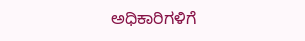ಅಧಿಕಾರಿಗಳಿಗೆ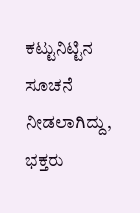ಕಟ್ಟುನಿಟ್ಟಿನ ಸೂಚನೆ ನೀಡಲಾಗಿದ್ದು, ಭಕ್ತರು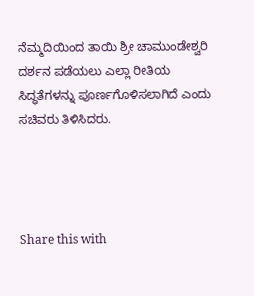ನೆಮ್ಮದಿಯಿಂದ ತಾಯಿ‌ ಶ್ರೀ ಚಾಮುಂಡೇಶ್ವರಿ ದರ್ಶನ ಪಡೆಯಲು ಎಲ್ಲಾ ರೀತಿಯ ಸಿದ್ಧತೆಗಳನ್ನು ಪೂರ್ಣಗೊಳಿಸಲಾಗಿದೆ ಎಂದು ಸಚಿವರು ತಿಳಿಸಿದರು.




Share this with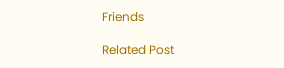Friends

Related Post